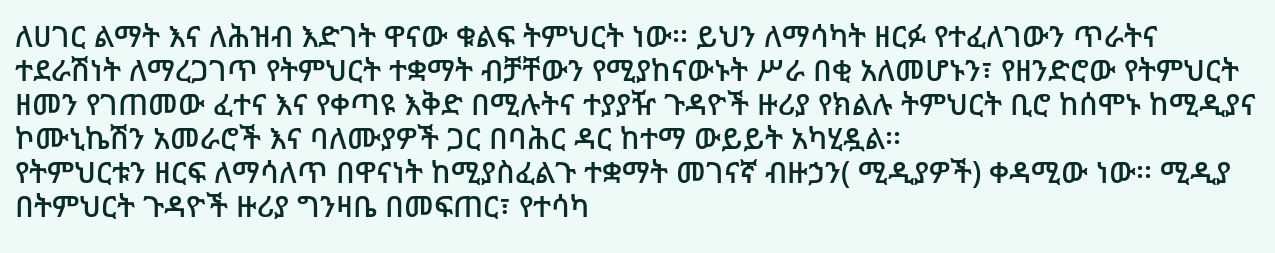ለሀገር ልማት እና ለሕዝብ እድገት ዋናው ቁልፍ ትምህርት ነው፡፡ ይህን ለማሳካት ዘርፉ የተፈለገውን ጥራትና ተደራሽነት ለማረጋገጥ የትምህርት ተቋማት ብቻቸውን የሚያከናውኑት ሥራ በቂ አለመሆኑን፣ የዘንድሮው የትምህርት ዘመን የገጠመው ፈተና እና የቀጣዩ እቅድ በሚሉትና ተያያዥ ጉዳዮች ዙሪያ የክልሉ ትምህርት ቢሮ ከሰሞኑ ከሚዲያና ኮሙኒኬሽን አመራሮች እና ባለሙያዎች ጋር በባሕር ዳር ከተማ ውይይት አካሂዷል፡፡
የትምህርቱን ዘርፍ ለማሳለጥ በዋናነት ከሚያስፈልጉ ተቋማት መገናኛ ብዙኃን( ሚዲያዎች) ቀዳሚው ነው፡፡ ሚዲያ በትምህርት ጉዳዮች ዙሪያ ግንዛቤ በመፍጠር፣ የተሳካ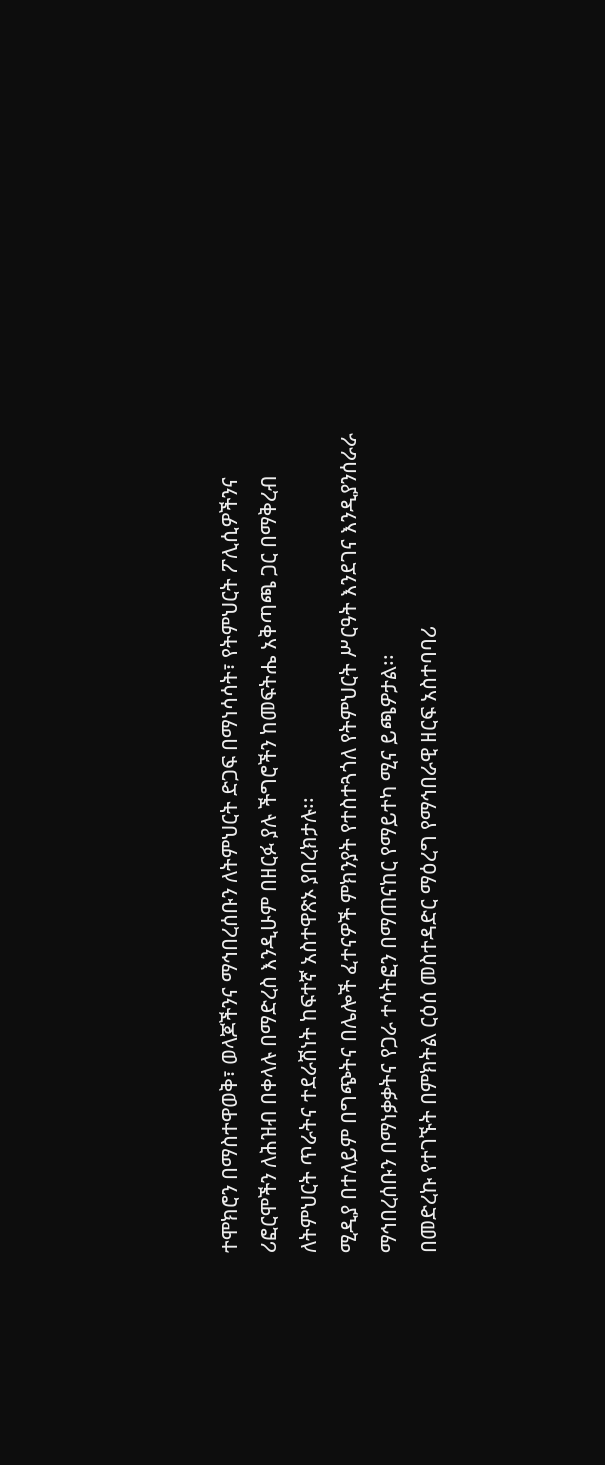ተሞክሮን በማስተዋወቅ፣ ወላጆችንና ማኅበረሰቡን ለትምህርት ድጋፍ በማነሳሳት፣ የትምህርት ፖሊሲዎችንና ሪፎርሞችን ለሕዝብ በቀላሉ በማድረስ እንዲሁም በዘርፉ ያሉ ችግሮችን ከመፍትሔ አቅጣጫ ጋር በማቅረብ ለትምህርት ጥራትና ተደራሽነት ከፍተኛ አስተዋጽኦ ያበረክታሉ፡፡
ሚዲያ በተለይም በግጭትና በሌሎች ፈተናዎች ምክንያት የተስተጓጎለ የትምህርት ሥርዓት እንደገና እንዲያንሰራራ ማኅበረሰቡን በማነቃቃትና የጋራ ተሳትፎን በማጠናከር የማይተካ ሚና ይጫዎታል፡፡
በመድረኩ የተገኙት በምክትል ርዕሰ መስተዳድር ማዕረግ የማኅበራዊ ዘርፍ አስተባባሪ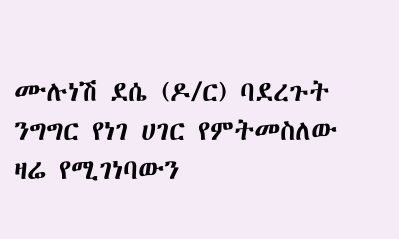ሙሉነሽ ደሴ (ዶ/ር) ባደረጉት ንግግር የነገ ሀገር የምትመስለው ዛሬ የሚገነባውን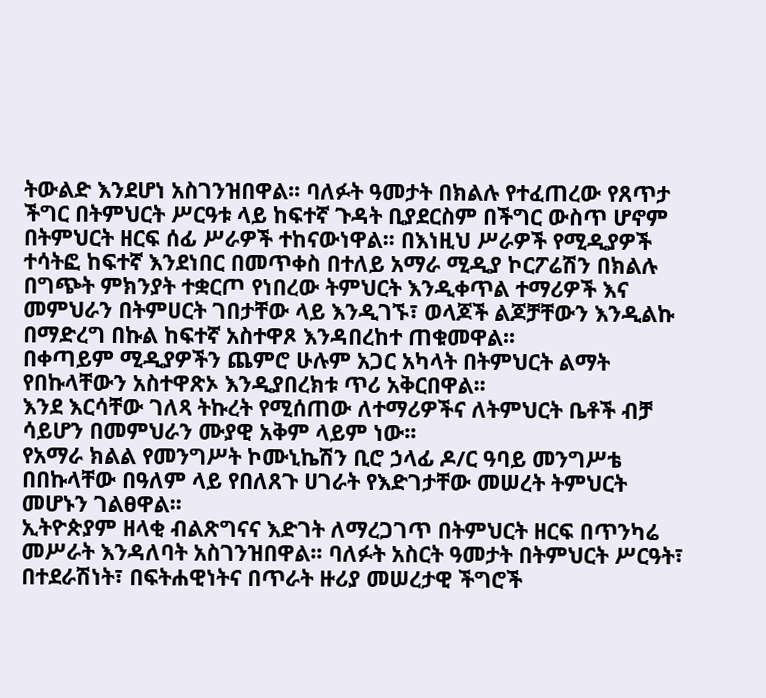ትውልድ እንደሆነ አስገንዝበዋል፡፡ ባለፉት ዓመታት በክልሉ የተፈጠረው የጸጥታ ችግር በትምህርት ሥርዓቱ ላይ ከፍተኛ ጉዳት ቢያደርስም በችግር ውስጥ ሆኖም በትምህርት ዘርፍ ሰፊ ሥራዎች ተከናውነዋል፡፡ በእነዚህ ሥራዎች የሚዲያዎች ተሳትፎ ከፍተኛ እንደነበር በመጥቀስ በተለይ አማራ ሚዲያ ኮርፖሬሽን በክልሉ በግጭት ምክንያት ተቋርጦ የነበረው ትምህርት እንዲቀጥል ተማሪዎች እና መምህራን በትምሀርት ገበታቸው ላይ እንዲገኙ፣ ወላጆች ልጆቻቸውን እንዲልኩ በማድረግ በኩል ከፍተኛ አስተዋጾ እንዳበረከተ ጠቁመዋል፡፡
በቀጣይም ሚዲያዎችን ጨምሮ ሁሉም አጋር አካላት በትምህርት ልማት የበኩላቸውን አስተዋጽኦ እንዲያበረክቱ ጥሪ አቅርበዋል፡፡
እንደ እርሳቸው ገለጻ ትኩረት የሚሰጠው ለተማሪዎችና ለትምህርት ቤቶች ብቻ ሳይሆን በመምህራን ሙያዊ አቅም ላይም ነው፡፡
የአማራ ክልል የመንግሥት ኮሙኒኬሽን ቢሮ ኃላፊ ዶ/ር ዓባይ መንግሥቴ በበኩላቸው በዓለም ላይ የበለጸጉ ሀገራት የእድገታቸው መሠረት ትምህርት መሆኑን ገልፀዋል፡፡
ኢትዮጵያም ዘላቂ ብልጽግናና እድገት ለማረጋገጥ በትምህርት ዘርፍ በጥንካሬ መሥራት እንዳለባት አስገንዝበዋል፡፡ ባለፉት አስርት ዓመታት በትምህርት ሥርዓት፣ በተደራሽነት፣ በፍትሐዊነትና በጥራት ዙሪያ መሠረታዊ ችግሮች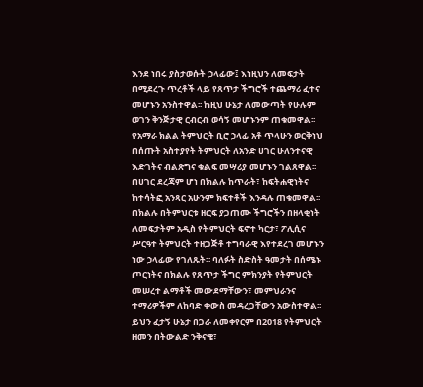እንደ ነበሩ ያስታወሱት ኃላፊው፤ እነዚህን ለመፍታት በሚደረጉ ጥረቶች ላይ የጸጥታ ችግሮች ተጨማሪ ፈተና መሆኑን አንስተዋል፡፡ ከዚህ ሁኔታ ለመውጣት የሁሉም ወገን ቅንጅታዊ ርብርብ ወሳኝ መሆኑንም ጠቁመዋል፡፡
የአማራ ክልል ትምህርት ቢሮ ኃላፊ አቶ ጥላሁን ወርቅነህ በሰጡት አስተያየት ትምህርት ለአንድ ሀገር ሁለንተናዊ እድገትና ብልጽግና ቁልፍ መሣሪያ መሆኑን ገልጸዋል፡፡ በሀገር ደረጃም ሆነ በክልሉ ከጥራት፣ ከፍትሐዊነትና ከተሳትፎ አንጻር አሁንም ክፍተቶች እንዳሉ ጠቁመዋል፡፡
በክልሉ በትምህርቱ ዘርፍ ያጋጠሙ ችግሮችን በዘላቂነት ለመፍታትም አዲስ የትምህርት ፍኖተ ካርታ፣ ፖሊሲና ሥርዓተ ትምህርት ተዘጋጅቶ ተግባራዊ እየተደረገ መሆኑን ነው ኃላፊው የገለጹት፡፡ ባለፉት ስድስት ዓመታት በሰሜኑ ጦርነትና በክልሉ የጸጥታ ችግር ምክንያት የትምህርት መሠረተ ልማቶች መውደማቸውን፣ መምህራንና ተማሪዎችም ለከባድ ቀውስ መዳረጋቸውን አውስተዋል፡፡ ይህን ፈታኝ ሁኔታ በጋራ ለመቀየርም በ2018 የትምህርት ዘመን በትውልድ ንቅናቄ፣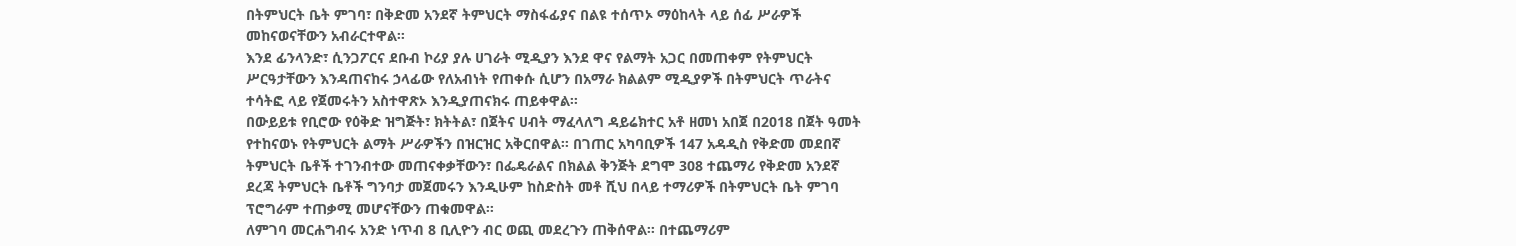በትምህርት ቤት ምገባ፣ በቅድመ አንደኛ ትምህርት ማስፋፊያና በልዩ ተሰጥኦ ማዕከላት ላይ ሰፊ ሥራዎች መከናወናቸውን አብራርተዋል፡፡
እንደ ፊንላንድ፣ ሲንጋፖርና ደቡብ ኮሪያ ያሉ ሀገራት ሚዲያን እንደ ዋና የልማት አጋር በመጠቀም የትምህርት ሥርዓታቸውን እንዳጠናከሩ ኃላፊው የለአብነት የጠቀሱ ሲሆን በአማራ ክልልም ሚዲያዎች በትምህርት ጥራትና ተሳትፎ ላይ የጀመሩትን አስተዋጽኦ እንዲያጠናክሩ ጠይቀዋል፡፡
በውይይቱ የቢሮው የዕቅድ ዝግጅት፣ ክትትል፣ በጀትና ሀብት ማፈላለግ ዳይሬክተር አቶ ዘመነ አበጀ በ2018 በጀት ዓመት የተከናወኑ የትምህርት ልማት ሥራዎችን በዝርዝር አቅርበዋል፡፡ በገጠር አካባቢዎች 147 አዳዲስ የቅድመ መደበኛ ትምህርት ቤቶች ተገንብተው መጠናቀቃቸውን፣ በፌዴራልና በክልል ቅንጅት ደግሞ 308 ተጨማሪ የቅድመ አንደኛ ደረጃ ትምህርት ቤቶች ግንባታ መጀመሩን እንዲሁም ከስድስት መቶ ሺህ በላይ ተማሪዎች በትምህርት ቤት ምገባ ፕሮግራም ተጠቃሚ መሆናቸውን ጠቁመዋል፡፡
ለምገባ መርሐግብሩ አንድ ነጥብ 8 ቢሊዮን ብር ወጪ መደረጉን ጠቅሰዋል፡፡ በተጨማሪም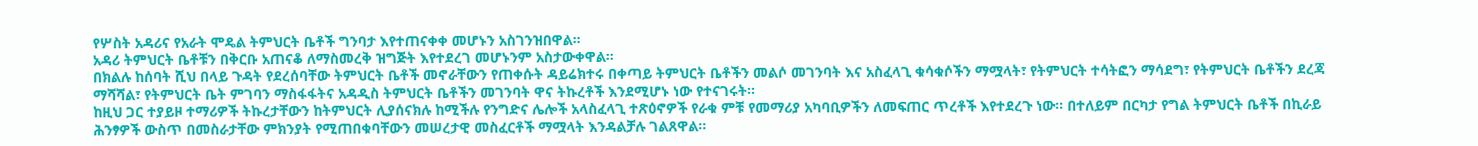የሦስት አዳሪና የአራት ሞዴል ትምህርት ቤቶች ግንባታ እየተጠናቀቀ መሆኑን አስገንዝበዋል፡፡
አዳሪ ትምህርት ቤቶቹን በቅርቡ አጠናቆ ለማስመረቅ ዝግጅት እየተደረገ መሆኑንም አስታውቀዋል፡፡
በክልሉ ከሰባት ሺህ በላይ ጉዳት የደረሰባቸው ትምህርት ቤቶች መኖራቸውን የጠቀሱት ዳይሬክተሩ በቀጣይ ትምህርት ቤቶችን መልሶ መገንባት እና አስፈላጊ ቁሳቁሶችን ማሟላት፣ የትምህርት ተሳትፎን ማሳደግ፣ የትምህርት ቤቶችን ደረጃ ማሻሻል፣ የትምህርት ቤት ምገባን ማስፋፋትና አዳዲስ ትምህርት ቤቶችን መገንባት ዋና ትኩረቶች እንደሚሆኑ ነው የተናገሩት፡፡
ከዚህ ጋር ተያይዞ ተማሪዎች ትኩረታቸውን ከትምህርት ሊያሰናክሉ ከሚችሉ የንግድና ሌሎች አላስፈላጊ ተጽዕኖዎች የራቁ ምቹ የመማሪያ አካባቢዎችን ለመፍጠር ጥረቶች እየተደረጉ ነው፡፡ በተለይም በርካታ የግል ትምህርት ቤቶች በኪራይ ሕንፃዎች ውስጥ በመስራታቸው ምክንያት የሚጠበቁባቸውን መሠረታዊ መስፈርቶች ማሟላት እንዳልቻሉ ገልጸዋል፡፡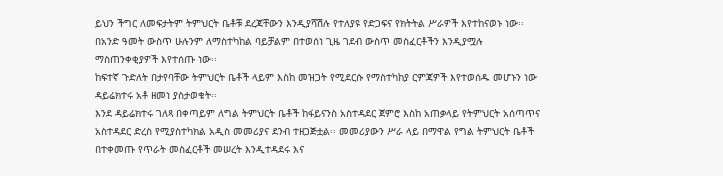ይህን ችግር ለመፍታትም ትምህርት ቤቶቹ ደረጃቸውን እንዲያሻሽሉ የተለያዩ የድጋፍና የክትትል ሥራዎች እየተከናወኑ ነው፡፡ በአንድ ዓመት ውስጥ ሁሉንም ለማስተካከል ባይቻልም በተወሰነ ጊዜ ገደብ ውስጥ መስፈርቶችን እንዲያሟሉ ማስጠንቀቂያዎች እየተሰጡ ነው፡፡
ከፍተኛ ጉድለት በታየባቸው ትምህርት ቤቶች ላይም እስከ መዝጋት የሚደርሱ የማስተካከያ ርምጃዎች እየተወሰዱ መሆኑን ነው ዳይሬክተሩ አቶ ዘመነ ያስታወቁት፡፡
እንደ ዳይሬክተሩ ገለጻ በቀጣይም ለግል ትምህርት ቤቶች ከፋይናንስ አስተዳደር ጀምሮ እስከ አጠቃላይ የትምህርት አሰጣጥና አስተዳደር ድረስ የሚያስተካክል አዲስ መመሪያና ደንብ ተዘጋጅቷል፡፡ መመሪያውን ሥራ ላይ በማዋል የግል ትምህርት ቤቶች በተቀመጡ የጥራት መስፈርቶች መሠረት እንዲተዳደሩ እና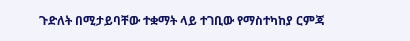ጉድለት በሚታይባቸው ተቋማት ላይ ተገቢው የማስተካከያ ርምጃ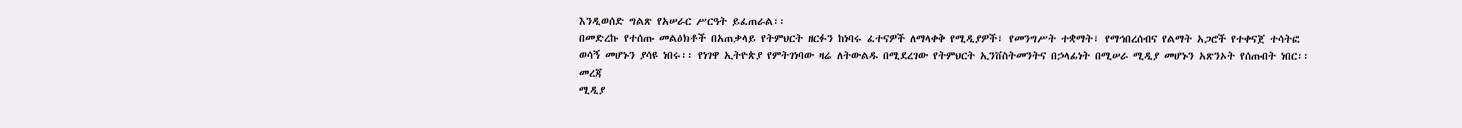እንዲወሰድ ግልጽ የአሠራር ሥርዓት ይፈጠራል፡፡
በመድረኩ የተሰጡ መልዕክቶች በአጠቃላይ የትምህርት ዘርፉን ከነባሩ ፈተናዎች ለማላቀቅ የሚዲያዎች፣ የመንግሥት ተቋማት፣ የማኅበረሰብና የልማት አጋሮች የተቀናጀ ተሳትፎ ወሳኝ መሆኑን ያሳዩ ነበሩ፡፡ የነገዋ ኢትዮጵያ የምትገነባው ዛሬ ለትውልዱ በሚደረገው የትምህርት ኢንቨስትመንትና በኃላፊነት በሚሠራ ሚዲያ መሆኑን አጽንኦት የሰጡበት ነበር፡፡
መረጃ
ሚዲያ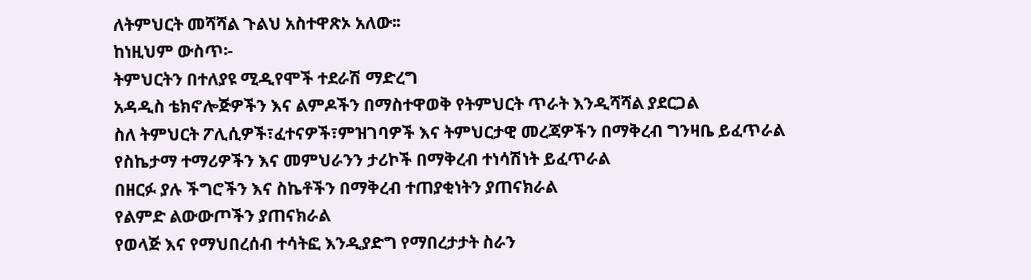ለትምህርት መሻሻል ጉልህ አስተዋጽኦ አለው፡፡
ከነዚህም ውስጥ፡-
ትምህርትን በተለያዩ ሚዲየሞች ተደራሽ ማድረግ
አዳዲስ ቴክኖሎጅዎችን እና ልምዶችን በማስተዋወቅ የትምህርት ጥራት እንዲሻሻል ያደርጋል
ስለ ትምህርት ፖሊሲዎች፣ፈተናዎች፣ምዝገባዎች እና ትምህርታዊ መረጃዎችን በማቅረብ ግንዛቤ ይፈጥራል
የስኬታማ ተማሪዎችን እና መምህራንን ታሪኮች በማቅረብ ተነሳሽነት ይፈጥራል
በዘርፉ ያሉ ችግሮችን እና ስኬቶችን በማቅረብ ተጠያቂነትን ያጠናክራል
የልምድ ልውውጦችን ያጠናክራል
የወላጅ እና የማህበረሰብ ተሳትፎ እንዲያድግ የማበረታታት ስራን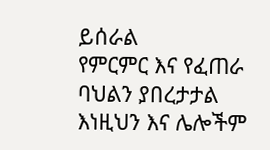ይሰራል
የምርምር እና የፈጠራ ባህልን ያበረታታል እነዚህን እና ሌሎችም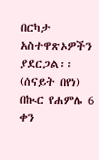በርካታ አስተዋጽኦዎችን ያደርጋል፡፡
(ሰናይት በየነ)
በኲር የሐምሌ 6 ቀን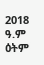2018 ዓ.ም ዕትም